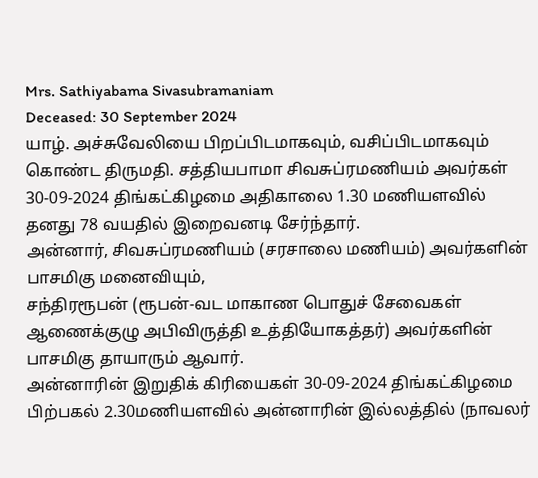Mrs. Sathiyabama Sivasubramaniam
Deceased: 30 September 2024
யாழ். அச்சுவேலியை பிறப்பிடமாகவும், வசிப்பிடமாகவும் கொண்ட திருமதி. சத்தியபாமா சிவசுப்ரமணியம் அவர்கள் 30-09-2024 திங்கட்கிழமை அதிகாலை 1.30 மணியளவில் தனது 78 வயதில் இறைவனடி சேர்ந்தார்.
அன்னார், சிவசுப்ரமணியம் (சரசாலை மணியம்) அவர்களின் பாசமிகு மனைவியும்,
சந்திரரூபன் (ரூபன்-வட மாகாண பொதுச் சேவைகள் ஆணைக்குழு அபிவிருத்தி உத்தியோகத்தர்) அவர்களின் பாசமிகு தாயாரும் ஆவார்.
அன்னாரின் இறுதிக் கிரியைகள் 30-09-2024 திங்கட்கிழமை பிற்பகல் 2.30மணியளவில் அன்னாரின் இல்லத்தில் (நாவலர்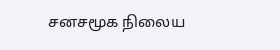சனசமூக நிலைய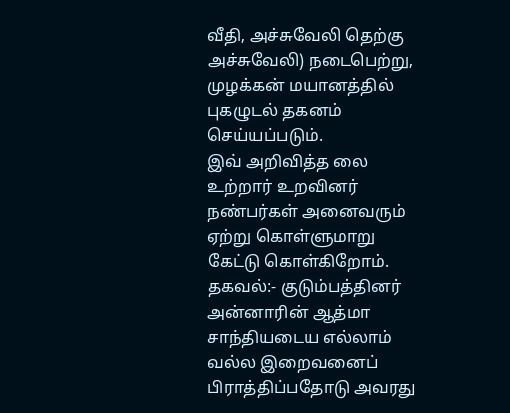வீதி, அச்சுவேலி தெற்கு அச்சுவேலி) நடைபெற்று, முழக்கன் மயானத்தில் புகழுடல் தகனம் செய்யப்படும்.
இவ் அறிவித்த லை உற்றார் உறவினர் நண்பர்கள் அனைவரும் ஏற்று கொள்ளுமாறு கேட்டு கொள்கிறோம்.
தகவல்:- குடும்பத்தினர்
அன்னாரின் ஆத்மா சாந்தியடைய எல்லாம் வல்ல இறைவனைப் பிராத்திப்பதோடு அவரது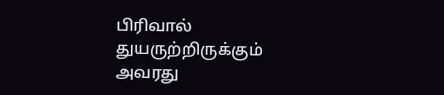பிரிவால் துயருற்றிருக்கும் அவரது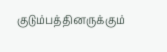குடும்பத்தினருக்கும்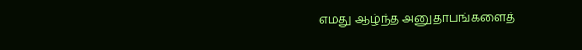எமது ஆழ்ந்த அனுதாபங்களைத்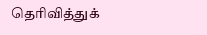தெரிவித்துக்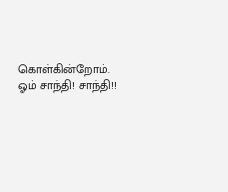கொள்கின்றோம்.
ஓம் சாந்தி! சாந்தி!!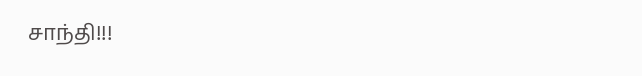சாந்தி!!!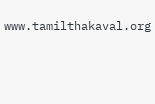www.tamilthakaval.org